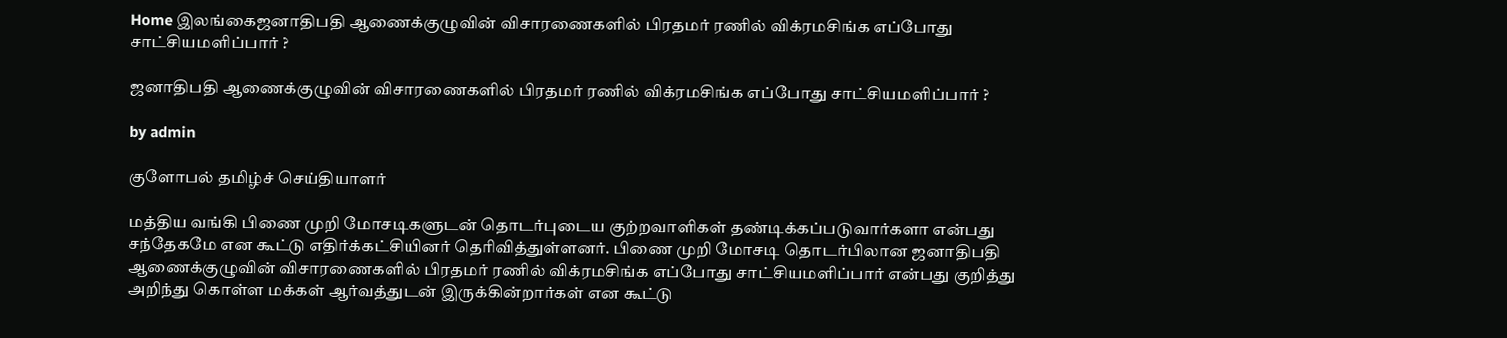Home இலங்கைஜனாதிபதி ஆணைக்குழுவின் விசாரணைகளில் பிரதமர் ரணில் விக்ரமசிங்க எப்போது சாட்சியமளிப்பார் ?

ஜனாதிபதி ஆணைக்குழுவின் விசாரணைகளில் பிரதமர் ரணில் விக்ரமசிங்க எப்போது சாட்சியமளிப்பார் ?

by admin

குளோபல் தமிழ்ச் செய்தியாளர்

மத்திய வங்கி பிணை முறி மோசடிகளுடன் தொடர்புடைய குற்றவாளிகள் தண்டிக்கப்படுவார்களா என்பது சந்தேகமே என கூட்டு எதிர்க்கட்சியினர் தெரிவித்துள்ளனர். பிணை முறி மோசடி தொடர்பிலான ஜனாதிபதி ஆணைக்குழுவின் விசாரணைகளில் பிரதமர் ரணில் விக்ரமசிங்க எப்போது சாட்சியமளிப்பார் என்பது குறித்து அறிந்து கொள்ள மக்கள் ஆர்வத்துடன் இருக்கின்றார்கள் என கூட்டு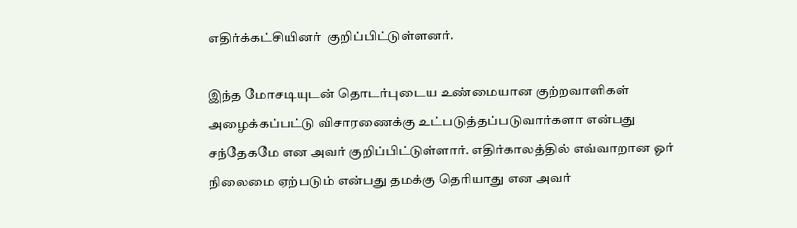எதிர்க்கட்சியினர்  குறிப்பிட்டுள்ளனர்.

இந்த மோசடியுடன் தொடர்புடைய உண்மையான குற்றவாளிகள் அழைக்கப்பட்டு விசாரணைக்கு உட்படுத்தப்படுவார்களா என்பது சந்தேகமே என அவர் குறிப்பிட்டுள்ளார். எதிர்காலத்தில் எவ்வாறான ஓர் நிலைமை ஏற்படும் என்பது தமக்கு தெரியாது என அவர்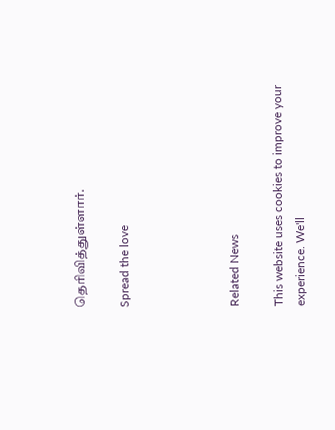தெரிவித்துள்ளார்.

Spread the love




Related News

This website uses cookies to improve your experience. We'll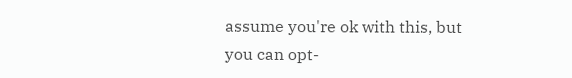assume you're ok with this, but you can opt-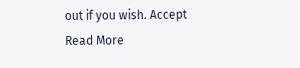out if you wish. Accept Read More